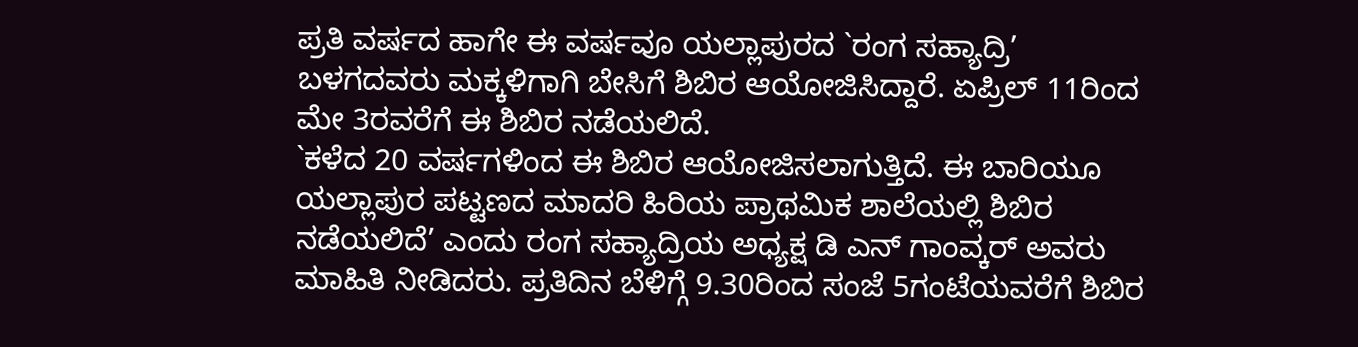ಪ್ರತಿ ವರ್ಷದ ಹಾಗೇ ಈ ವರ್ಷವೂ ಯಲ್ಲಾಪುರದ `ರಂಗ ಸಹ್ಯಾದ್ರಿ’ ಬಳಗದವರು ಮಕ್ಕಳಿಗಾಗಿ ಬೇಸಿಗೆ ಶಿಬಿರ ಆಯೋಜಿಸಿದ್ದಾರೆ. ಏಪ್ರಿಲ್ 11ರಿಂದ ಮೇ 3ರವರೆಗೆ ಈ ಶಿಬಿರ ನಡೆಯಲಿದೆ.
`ಕಳೆದ 20 ವರ್ಷಗಳಿಂದ ಈ ಶಿಬಿರ ಆಯೋಜಿಸಲಾಗುತ್ತಿದೆ. ಈ ಬಾರಿಯೂ ಯಲ್ಲಾಪುರ ಪಟ್ಟಣದ ಮಾದರಿ ಹಿರಿಯ ಪ್ರಾಥಮಿಕ ಶಾಲೆಯಲ್ಲಿ ಶಿಬಿರ ನಡೆಯಲಿದೆ’ ಎಂದು ರಂಗ ಸಹ್ಯಾದ್ರಿಯ ಅಧ್ಯಕ್ಷ ಡಿ ಎನ್ ಗಾಂವ್ಕರ್ ಅವರು ಮಾಹಿತಿ ನೀಡಿದರು. ಪ್ರತಿದಿನ ಬೆಳಿಗ್ಗೆ 9.30ರಿಂದ ಸಂಜೆ 5ಗಂಟೆಯವರೆಗೆ ಶಿಬಿರ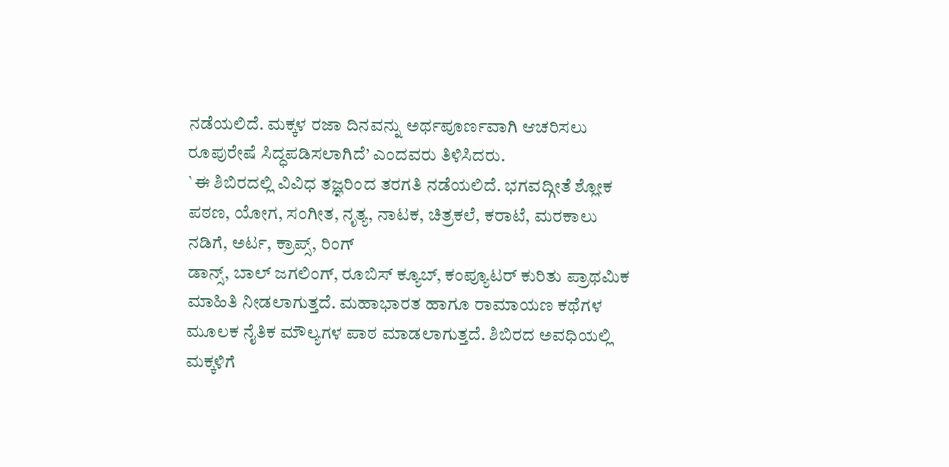ನಡೆಯಲಿದೆ. ಮಕ್ಕಳ ರಜಾ ದಿನವನ್ನು ಅರ್ಥಪೂರ್ಣವಾಗಿ ಆಚರಿಸಲು ರೂಪುರೇಷೆ ಸಿದ್ಧಪಡಿಸಲಾಗಿದೆ’ ಎಂದವರು ತಿಳಿಸಿದರು.
`ಈ ಶಿಬಿರದಲ್ಲಿ ವಿವಿಧ ತಜ್ಞರಿಂದ ತರಗತಿ ನಡೆಯಲಿದೆ. ಭಗವದ್ಗೀತೆ ಶ್ಲೋಕ ಪಠಣ, ಯೋಗ, ಸಂಗೀತ, ನೃತ್ಯ, ನಾಟಕ, ಚಿತ್ರಕಲೆ, ಕರಾಟೆ, ಮರಕಾಲು ನಡಿಗೆ, ಅರ್ಟ, ಕ್ರಾಪ್ಸ್, ರಿಂಗ್
ಡಾನ್ಸ್, ಬಾಲ್ ಜಗಲಿಂಗ್, ರೂಬಿಸ್ ಕ್ಯೂಬ್, ಕಂಪ್ಯೂಟರ್ ಕುರಿತು ಪ್ರಾಥಮಿಕ ಮಾಹಿತಿ ನೀಡಲಾಗುತ್ತದೆ. ಮಹಾಭಾರತ ಹಾಗೂ ರಾಮಾಯಣ ಕಥೆಗಳ ಮೂಲಕ ನೈತಿಕ ಮೌಲ್ಯಗಳ ಪಾಠ ಮಾಡಲಾಗುತ್ತದೆ. ಶಿಬಿರದ ಅವಧಿಯಲ್ಲಿ ಮಕ್ಕಳಿಗೆ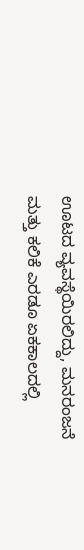ಊಟದ ವ್ಯವಸ್ಥೆಯಿರಲಿದ್ದು, ಮನರಂಜನೆ ಮತ್ತು ಕಲಿಕೆ ಎರಡೂ ಏಕಕಾಲದಲ್ಲಿ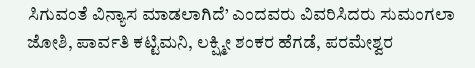ಸಿಗುವಂತೆ ವಿನ್ಯಾಸ ಮಾಡಲಾಗಿದೆ’ ಎಂದವರು ವಿವರಿಸಿದರು ಸುಮಂಗಲಾ ಜೋಶಿ, ಪಾರ್ವತಿ ಕಟ್ಟಿಮನಿ, ಲಕ್ಷ್ಮೀ ಶಂಕರ ಹೆಗಡೆ, ಪರಮೇಶ್ವರ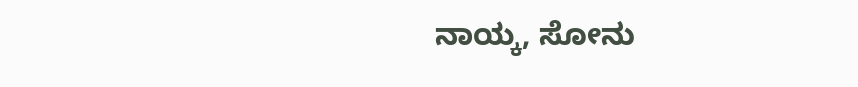ನಾಯ್ಕ, ಸೋನು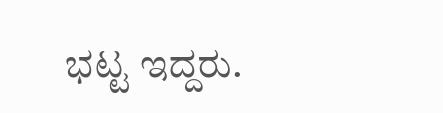ಭಟ್ಟ ಇದ್ದರು.